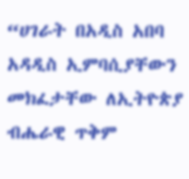“ሀገራት በአዲስ አበባ አዳዲስ ኢምባሲያቸውን መክፈታቸው ለኢትዮጵያ ብሔራዊ ጥቅም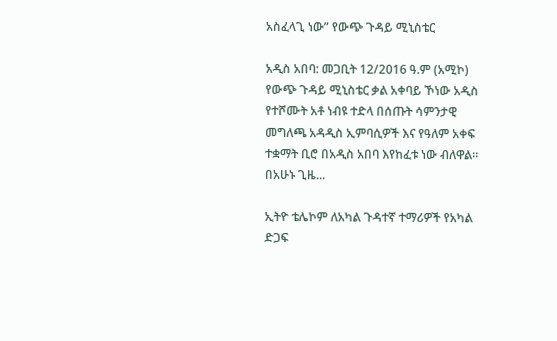አስፈላጊ ነው” የውጭ ጉዳይ ሚኒስቴር

አዲስ አበባ: መጋቢት 12/2016 ዓ.ም (አሚኮ) የውጭ ጉዳይ ሚኒስቴር ቃል አቀባይ ኾነው አዲስ የተሾሙት አቶ ነብዩ ተድላ በሰጡት ሳምንታዊ መግለጫ አዳዲስ ኢምባሲዎች እና የዓለም አቀፍ ተቋማት ቢሮ በአዲስ አበባ እየከፈቱ ነው ብለዋል። በአሁኑ ጊዜ...

ኢትዮ ቴሌኮም ለአካል ጉዳተኛ ተማሪዎች የአካል ድጋፍ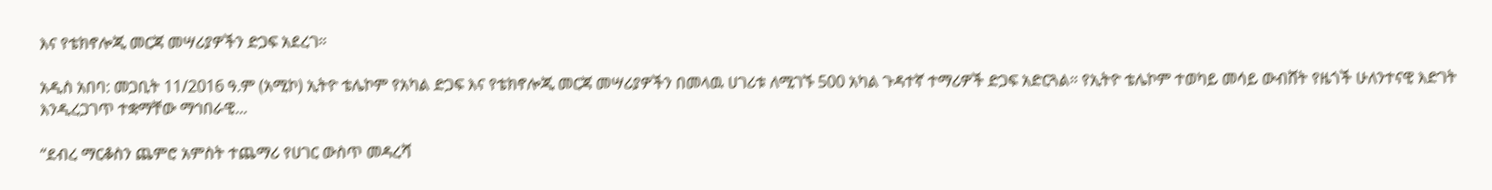እና የቴክኖሎጂ መርጃ መሣሪያዎችን ድጋፍ አደረገ።

አዲስ አበባ: መጋቢት 11/2016 ዓ.ም (አሚኮ) ኢትዮ ቴሌኮም የአካል ድጋፍ እና የቴክኖሎጂ መርጃ መሣሪያዎችን በመላዉ ሀገሪቱ ለሚገኙ 500 አካል ጉዳተኛ ተማሪዎች ድጋፍ አድርጓል። የኢትዮ ቴሌኮም ተወካይ መሳይ ውብሸት የዜጎች ሁለንተናዊ እድገት እንዲረጋገጥ ተቋማቸው ማኅበራዊ...

“ደብረ ማርቆስን ጨምሮ አምስት ተጨማሪ የሀገር ውስጥ መዳረሻ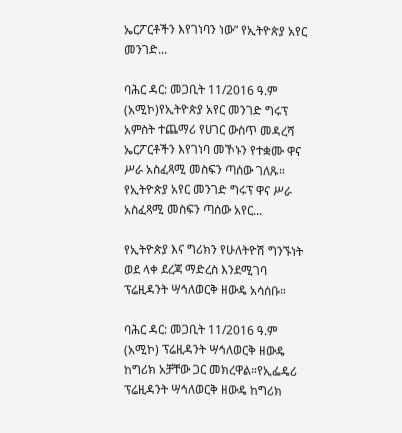ኤርፖርቶችን እየገነባን ነው” የኢትዮጵያ አየር መንገድ...

ባሕር ዳር: መጋቢት 11/2016 ዓ.ም (አሚኮ)የኢትዮጵያ አየር መንገድ ግሩፕ አምስት ተጨማሪ የሀገር ውስጥ መዳረሻ ኤርፖርቶችን እየገነባ መኾኑን የተቋሙ ዋና ሥራ አስፈጻሚ መስፍን ጣሰው ገለጹ። የኢትዮጵያ አየር መንገድ ግሩፕ ዋና ሥራ አስፈጻሚ መስፍን ጣሰው አየር...

የኢትዮጵያ እና ግሪክን የሁለትዮሽ ግንኙነት ወደ ላቀ ደረጃ ማድረስ እንደሚገባ ፕሬዚዳንት ሣኅለወርቅ ዘውዴ አሳሰቡ።

ባሕር ዳር: መጋቢት 11/2016 ዓ.ም (አሚኮ) ፕሬዚዳንት ሣኅለወርቅ ዘውዴ ከግሪክ አቻቸው ጋር መክረዋል።የኢፌዴሪ ፕሬዚዳንት ሣኅለወርቅ ዘውዴ ከግሪክ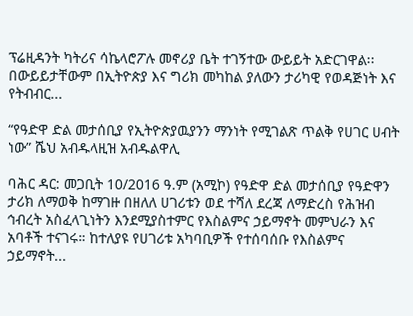ፕሬዚዳንት ካትሪና ሳኬላሮፖሉ መኖሪያ ቤት ተገኝተው ውይይት አድርገዋል፡፡ በውይይታቸውም በኢትዮጵያ እና ግሪክ መካከል ያለውን ታሪካዊ የወዳጅነት እና የትብብር...

“የዓድዋ ድል መታሰቢያ የኢትዮጵያዉያንን ማንነት የሚገልጽ ጥልቅ የሀገር ሀብት ነው” ሼህ አብዱላዚዝ አብዱልዋሊ

ባሕር ዳር: መጋቢት 10/2016 ዓ.ም (አሚኮ) የዓድዋ ድል መታሰቢያ የዓድዋን ታሪክ ለማወቅ ከማገዙ በዘለለ ሀገሪቱን ወደ ተሻለ ደረጃ ለማድረስ የሕዝብ ኅብረት አስፈላጊነትን እንደሚያስተምር የእስልምና ኃይማኖት መምህራን እና አባቶች ተናገሩ። ከተለያዩ የሀገሪቱ አካባቢዎች የተሰባሰቡ የእስልምና ኃይማኖት...